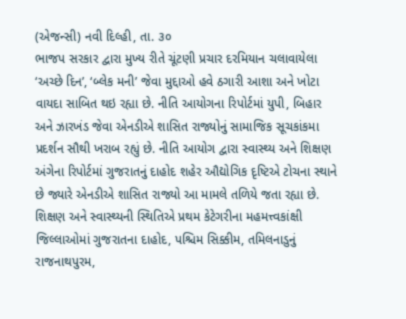(એજન્સી) નવી દિલ્હી, તા. ૩૦
ભાજપ સરકાર દ્વારા મુખ્ય રીતે ચૂંટણી પ્રચાર દરમિયાન ચલાવાયેલા ‘અચ્છે દિન’, ‘બ્લેક મની’ જેવા મુદ્દાઓ હવે ઠગારી આશા અને ખોટા વાયદા સાબિત થઇ રહ્યા છે. નીતિ આયોગના રિપોર્ટમાં યુપી, બિહાર અને ઝારખંડ જેવા એનડીએ શાસિત રાજ્યોનું સામાજિક સૂચકાંકમા પ્રદર્શન સૌથી ખરાબ રહ્યું છે. નીતિ આયોગ દ્વારા સ્વાસ્થ્ય અને શિક્ષણ અંગેના રિપોર્ટમાં ગુજરાતનું દાહોદ શહેર ઔદ્યોગિક દૃષ્ટિએ ટોચના સ્થાને છે જ્યારે એનડીએ શાસિત રાજ્યો આ મામલે તળિયે જતા રહ્યા છે.
શિક્ષણ અને સ્વાસ્થ્યની સ્થિતિએ પ્રથમ કેટેગરીના મહમત્ત્વકાંક્ષી જિલ્લાઓમાં ગુજરાતના દાહોદ, પશ્ચિમ સિક્કીમ, તમિલનાડુનું રાજનાથપુરમ,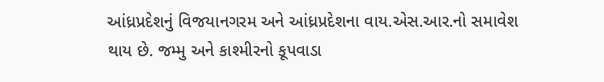આંધ્રપ્રદેશનું વિજયાનગરમ અને આંધ્રપ્રદેશના વાય.એસ.આર.નો સમાવેશ થાય છે. જમ્મુ અને કાશ્મીરનો કૂપવાડા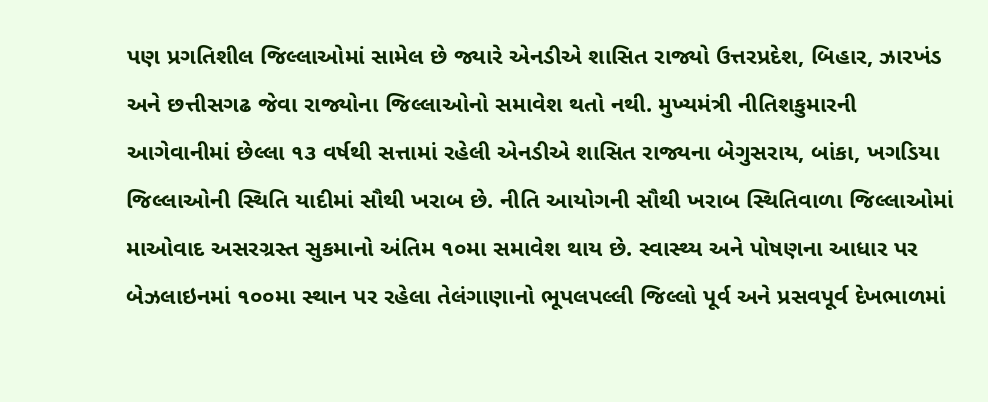પણ પ્રગતિશીલ જિલ્લાઓમાં સામેલ છે જ્યારે એનડીએ શાસિત રાજ્યો ઉત્તરપ્રદેશ, બિહાર, ઝારખંડ અને છત્તીસગઢ જેવા રાજ્યોના જિલ્લાઓનો સમાવેશ થતો નથી. મુખ્યમંત્રી નીતિશકુમારની આગેવાનીમાં છેલ્લા ૧૩ વર્ષથી સત્તામાં રહેલી એનડીએ શાસિત રાજ્યના બેગુસરાય, બાંકા, ખગડિયા જિલ્લાઓની સ્થિતિ યાદીમાં સૌથી ખરાબ છે. નીતિ આયોગની સૌથી ખરાબ સ્થિતિવાળા જિલ્લાઓમાં માઓવાદ અસરગ્રસ્ત સુકમાનો અંતિમ ૧૦મા સમાવેશ થાય છે. સ્વાસ્થ્ય અને પોષણના આધાર પર બેઝલાઇનમાં ૧૦૦મા સ્થાન પર રહેલા તેલંગાણાનો ભૂપલપલ્લી જિલ્લો પૂર્વ અને પ્રસવપૂર્વ દેખભાળમાં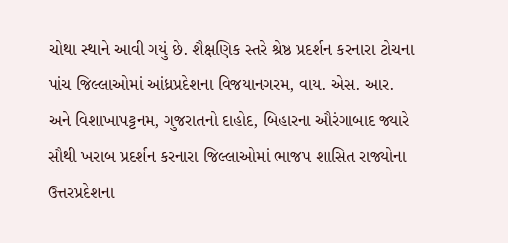ચોથા સ્થાને આવી ગયું છે. શૈક્ષણિક સ્તરે શ્રેષ્ઠ પ્રદર્શન કરનારા ટોચના પાંચ જિલ્લાઓમાં આંધ્રપ્રદેશના વિજયાનગરમ, વાય. એસ. આર. અને વિશાખાપટ્ટનમ, ગુજરાતનો દાહોદ, બિહારના ઔરંગાબાદ જ્યારે સૌથી ખરાબ પ્રદર્શન કરનારા જિલ્લાઓમાં ભાજપ શાસિત રાજ્યોના ઉત્તરપ્રદેશના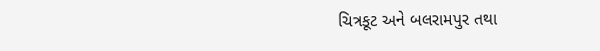ચિત્રકૂટ અને બલરામપુર તથા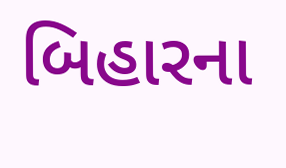બિહારના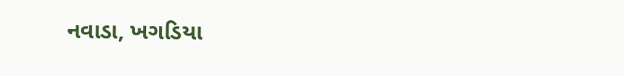નવાડા, ખગડિયા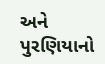અને પુરણિયાનો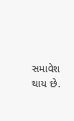સમાવેશ થાય છે.